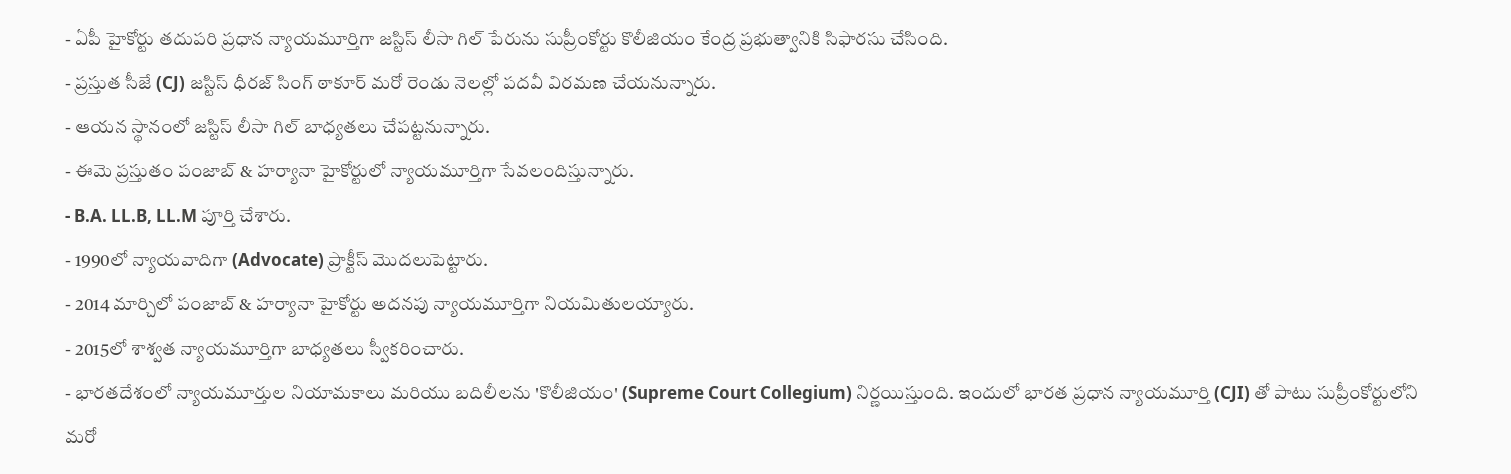- ఏపీ హైకోర్టు తదుపరి ప్రధాన న్యాయమూర్తిగా జస్టిస్ లీసా గిల్ పేరును సుప్రీంకోర్టు కొలీజియం కేంద్ర ప్రభుత్వానికి సిఫారసు చేసింది.
- ప్రస్తుత సీజే (CJ) జస్టిస్ ధీరజ్ సింగ్ ఠాకూర్ మరో రెండు నెలల్లో పదవీ విరమణ చేయనున్నారు.
- ఆయన స్థానంలో జస్టిస్ లీసా గిల్ బాధ్యతలు చేపట్టనున్నారు.
- ఈమె ప్రస్తుతం పంజాబ్ & హర్యానా హైకోర్టులో న్యాయమూర్తిగా సేవలందిస్తున్నారు.
- B.A. LL.B, LL.M పూర్తి చేశారు.
- 1990లో న్యాయవాదిగా (Advocate) ప్రాక్టీస్ మొదలుపెట్టారు.
- 2014 మార్చిలో పంజాబ్ & హర్యానా హైకోర్టు అదనపు న్యాయమూర్తిగా నియమితులయ్యారు.
- 2015లో శాశ్వత న్యాయమూర్తిగా బాధ్యతలు స్వీకరించారు.
- భారతదేశంలో న్యాయమూర్తుల నియామకాలు మరియు బదిలీలను 'కొలీజియం' (Supreme Court Collegium) నిర్ణయిస్తుంది. ఇందులో భారత ప్రధాన న్యాయమూర్తి (CJI) తో పాటు సుప్రీంకోర్టులోని మరో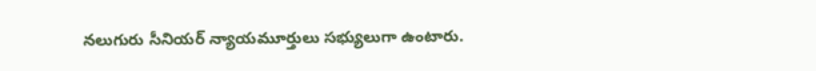నలుగురు సీనియర్ న్యాయమూర్తులు సభ్యులుగా ఉంటారు.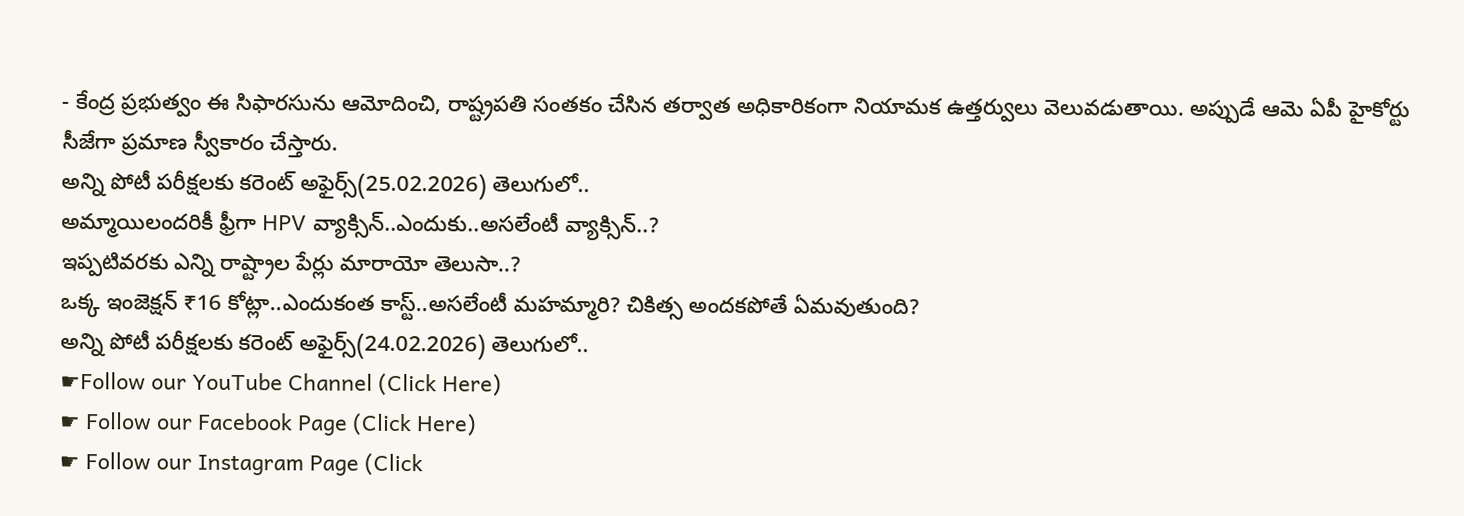- కేంద్ర ప్రభుత్వం ఈ సిఫారసును ఆమోదించి, రాష్ట్రపతి సంతకం చేసిన తర్వాత అధికారికంగా నియామక ఉత్తర్వులు వెలువడుతాయి. అప్పుడే ఆమె ఏపీ హైకోర్టు సీజేగా ప్రమాణ స్వీకారం చేస్తారు.
అన్ని పోటీ పరీక్షలకు కరెంట్ అఫైర్స్(25.02.2026) తెలుగులో..
అమ్మాయిలందరికీ ఫ్రీగా HPV వ్యాక్సిన్..ఎందుకు..అసలేంటీ వ్యాక్సిన్..?
ఇప్పటివరకు ఎన్ని రాష్ట్రాల పేర్లు మారాయో తెలుసా..?
ఒక్క ఇంజెక్షన్ ₹16 కోట్లా..ఎందుకంత కాస్ట్..అసలేంటీ మహమ్మారి? చికిత్స అందకపోతే ఏమవుతుంది?
అన్ని పోటీ పరీక్షలకు కరెంట్ అఫైర్స్(24.02.2026) తెలుగులో..
☛Follow our YouTube Channel (Click Here)
☛ Follow our Facebook Page (Click Here)
☛ Follow our Instagram Page (Click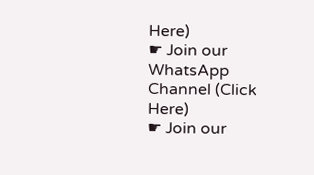Here)
☛ Join our WhatsApp Channel (Click Here)
☛ Join our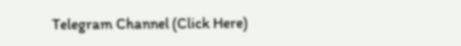Telegram Channel (Click Here)